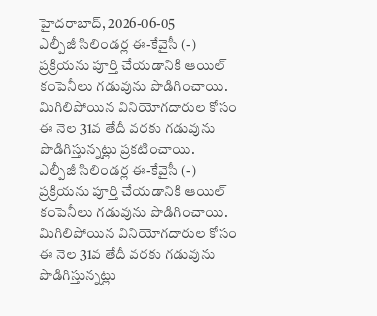హైదరాబాద్, 2026-06-05
ఎల్పీజీ సిలిండర్ల ఈ-కేవైసీ (-) ప్రక్రియను పూర్తి చేయడానికి ఆయిల్ కంపెనీలు గడువును పొడిగించాయి. మిగిలిపోయిన వినియోగదారుల కోసం ఈ నెల 31వ తేదీ వరకు గడువును పొడిగిస్తున్నట్లు ప్రకటించాయి.
ఎల్పీజీ సిలిండర్ల ఈ-కేవైసీ (-) ప్రక్రియను పూర్తి చేయడానికి ఆయిల్ కంపెనీలు గడువును పొడిగించాయి. మిగిలిపోయిన వినియోగదారుల కోసం ఈ నెల 31వ తేదీ వరకు గడువును పొడిగిస్తున్నట్లు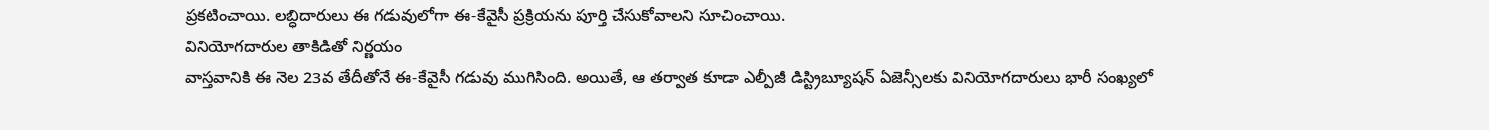ప్రకటించాయి. లబ్ధిదారులు ఈ గడువులోగా ఈ-కేవైసీ ప్రక్రియను పూర్తి చేసుకోవాలని సూచించాయి.
వినియోగదారుల తాకిడితో నిర్ణయం
వాస్తవానికి ఈ నెల 23వ తేదీతోనే ఈ-కేవైసీ గడువు ముగిసింది. అయితే, ఆ తర్వాత కూడా ఎల్పీజీ డిస్ట్రిబ్యూషన్ ఏజెన్సీలకు వినియోగదారులు భారీ సంఖ్యలో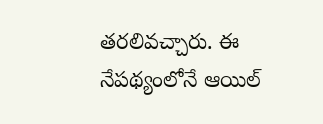తరలివచ్చారు. ఈ నేపథ్యంలోనే ఆయిల్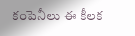కంపెనీలు ఈ కీలక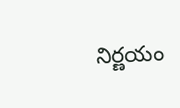నిర్ణయం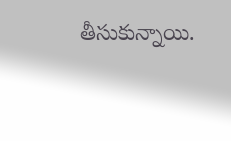తీసుకున్నాయి.